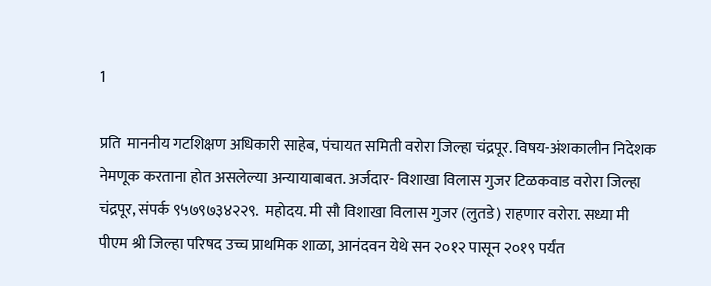1

प्रति  माननीय गटशिक्षण अधिकारी साहेब, पंचायत समिती वरोरा जिल्हा चंद्रपूर. विषय-अंशकालीन निदेशक नेमणूक करताना होत असलेल्या अन्यायाबाबत. अर्जदार- विशाखा विलास गुजर टिळकवाड वरोरा जिल्हा चंद्रपूर, संपर्क ९५७९७३४२२९.  महोदय. मी सौ विशाखा विलास गुजर (लुतडे) राहणार वरोरा. सध्या मी पीएम श्री जिल्हा परिषद उच्च प्राथमिक शाळा, आनंदवन येथे सन २०१२ पासून २०१९ पर्यंत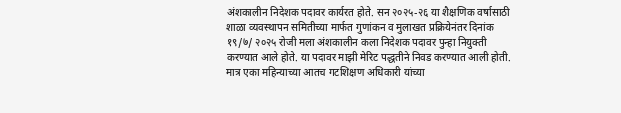अंशकालीन निदेशक पदावर कार्यरत होते. सन २०२५-२६ या शैक्षणिक वर्षासाठी शाळा व्यवस्थापन समितीच्या मार्फत गुणांकन व मुलाखत प्रक्रियेनंतर दिनांक १९/७/ २०२५ रोजी मला अंशकालीन कला निदेशक पदावर पुन्हा नियुक्ती करण्यात आले होते. या पदावर माझी मेरिट पद्धतीने निवड करण्यात आली होती.  मात्र एका महिन्याच्या आतच गटशिक्षण अधिकारी यांच्या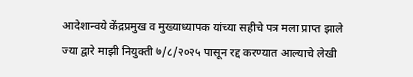आदेशान्वये केंद्रप्रमुख व मुख्याध्यापक यांच्या सहीचे पत्र मला प्राप्त झाले ज्या द्वारे माझी नियुक्ती ७/८/२०२५ पासून रद्द करण्यात आल्याचे लेखी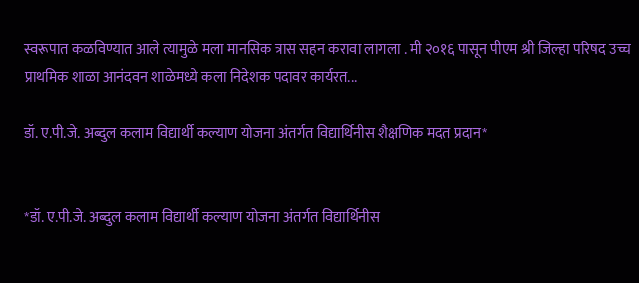स्वरूपात कळविण्यात आले त्यामुळे मला मानसिक त्रास सहन करावा लागला . मी २०१६ पासून पीएम श्री जिल्हा परिषद उच्च प्राथमिक शाळा आनंदवन शाळेमध्ये कला निदेशक पदावर कार्यरत...

डॉ. ए.पी.जे. अब्दुल कलाम विद्यार्थी कल्याण योजना अंतर्गत विद्यार्थिनीस शैक्षणिक मदत प्रदान*


*डॉ. ए.पी.जे. अब्दुल कलाम विद्यार्थी कल्याण योजना अंतर्गत विद्यार्थिनीस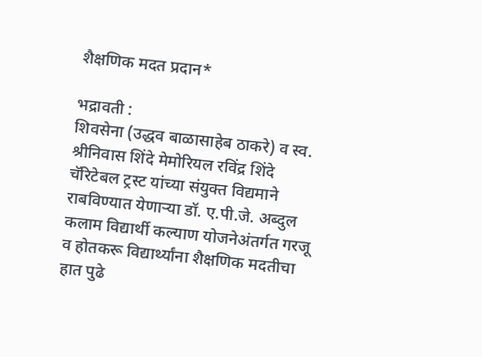शैक्षणिक मदत प्रदान*

भद्रावती :
शिवसेना (उद्धव बाळासाहेब ठाकरे) व स्व. श्रीनिवास शिंदे मेमोरियल रविंद्र शिंदे चॅरिटेबल ट्रस्ट यांच्या संयुक्त विद्यमाने राबविण्यात येणाऱ्या डॉ. ए.पी.जे. अब्दुल कलाम विद्यार्थी कल्याण योजनेअंतर्गत गरजू व होतकरू विद्यार्थ्यांना शैक्षणिक मदतीचा हात पुढे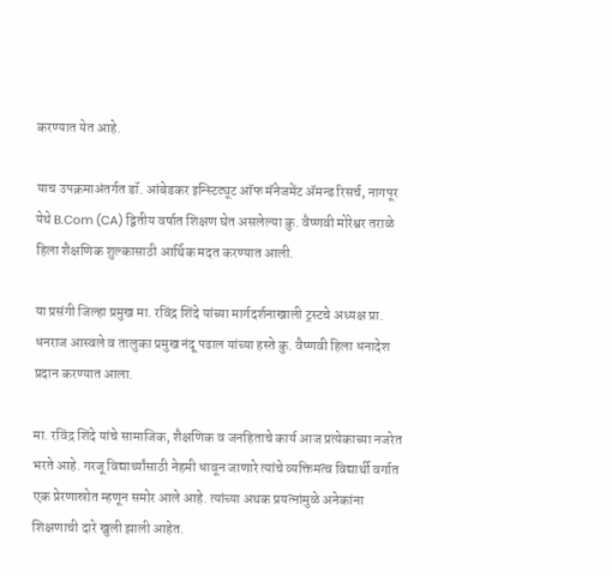करण्यात येत आहे.

याच उपक्रमाअंतर्गत डॉ. आंबेडकर इन्स्टिट्यूट ऑफ मॅनेजमेंट ॲमन्ड रिसर्च, नागपूर येथे B.Com (CA) द्वितीय वर्षात शिक्षण घेत असलेल्या कु. वैष्णवी मोरेश्वर तराळे हिला शैक्षणिक शुल्कासाठी आर्थिक मदत करण्यात आली.

या प्रसंगी जिल्हा प्रमुख मा. रविंद्र शिंदे यांच्या मार्गदर्शनाखाली ट्रस्टचे अध्यक्ष प्रा. धनराज आस्वले व तालुका प्रमुख नंदू पढाल यांच्या हस्ते कु. वैष्णवी हिला धनादेश प्रदान करण्यात आला.

मा. रविंद्र शिंदे यांचे सामाजिक, शैक्षणिक व जनहिताचे कार्य आज प्रत्येकाच्या नजरेत भरते आहे. गरजू विद्यार्थ्यांसाठी नेहमी धावून जाणारे त्यांचे व्यक्तिमत्व विद्यार्थी वर्गात एक प्रेरणास्रोत म्हणून समोर आले आहे. त्यांच्या अथक प्रयत्नांमुळे अनेकांना शिक्षणाची दारे खुली झाली आहेत.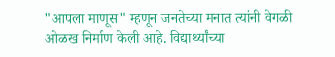"आपला माणूस" म्हणून जनतेच्या मनात त्यांनी वेगळी ओळख निर्माण केली आहे. विद्यार्थ्यांच्या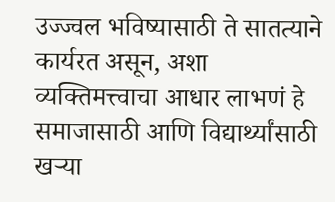उज्ज्वल भविष्यासाठी ते सातत्याने कार्यरत असून, अशा व्यक्तिमत्त्वाचा आधार लाभणं हे समाजासाठी आणि विद्यार्थ्यांसाठी खऱ्या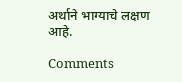अर्थाने भाग्याचे लक्षण आहे.

Comments